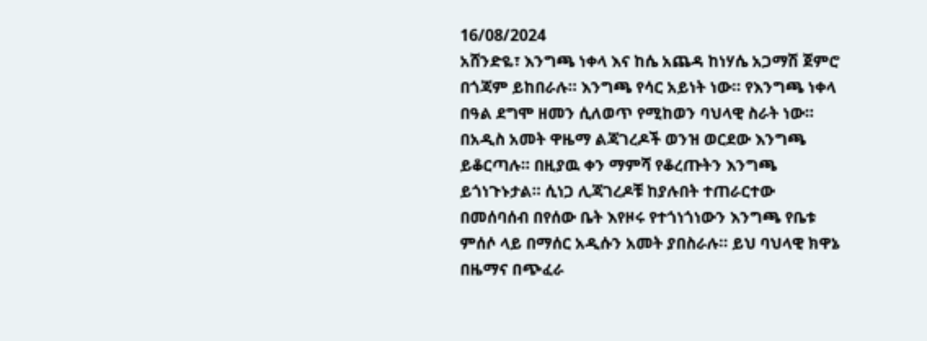16/08/2024
አሸንድዬ፣ እንግጫ ነቀላ እና ከሴ አጨዳ ከነሃሴ አጋማሽ ጀምሮ በጎጃም ይከበራሉ። እንግጫ የሳር አይነት ነው። የእንግጫ ነቀላ በዓል ደግሞ ዘመን ሲለወጥ የሚከወን ባህላዊ ስራት ነው። በአዲስ አመት ዋዜማ ልጃገረዶች ወንዝ ወርደው እንግጫ ይቆርጣሉ። በዚያዉ ቀን ማምሻ የቆረጡትን እንግጫ ይጎነጉኑታል። ሲነጋ ሊጃገረዶቹ ከያሉበት ተጠራርተው በመሰባሰብ በየሰው ቤት እየዞሩ የተጎነጎነውን እንግጫ የቤቱ ምሰሶ ላይ በማሰር አዲሱን አመት ያበስራሉ። ይህ ባህላዊ ክዋኔ በዜማና በጭፈራ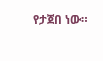የታጀበ ነው።